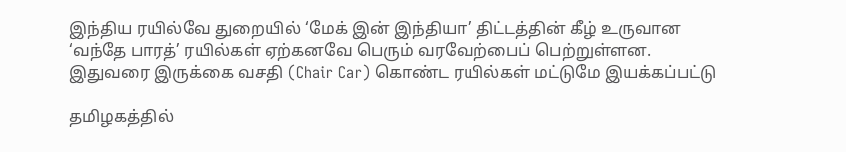இந்திய ரயில்வே துறையில் ‘மேக் இன் இந்தியா’ திட்டத்தின் கீழ் உருவான ‘வந்தே பாரத்’ ரயில்கள் ஏற்கனவே பெரும் வரவேற்பைப் பெற்றுள்ளன. இதுவரை இருக்கை வசதி (Chair Car) கொண்ட ரயில்கள் மட்டுமே இயக்கப்பட்டு

தமிழகத்தில்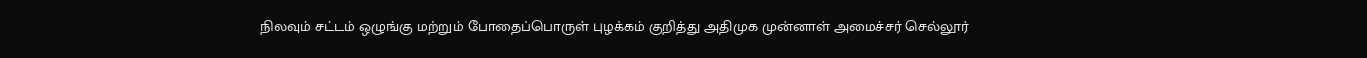நிலவும் சட்டம் ஒழுங்கு மற்றும் போதைப்பொருள் புழக்கம் குறித்து அதிமுக முன்னாள் அமைச்சர் செல்லூர்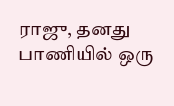ராஜு, தனது பாணியில் ஒரு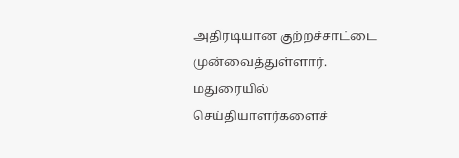அதிரடியான குற்றச்சாட்டை முன்வைத்துள்ளார். மதுரையில் செய்தியாளர்களைச்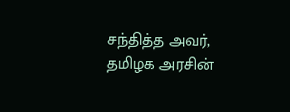சந்தித்த அவர், தமிழக அரசின்